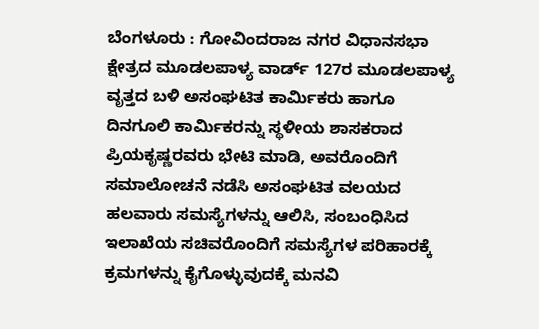ಬೆಂಗಳೂರು : ಗೋವಿಂದರಾಜ ನಗರ ವಿಧಾನಸಭಾ ಕ್ಷೇತ್ರದ ಮೂಡಲಪಾಳ್ಯ ವಾರ್ಡ್ 127ರ ಮೂಡಲಪಾಳ್ಯ ವೃತ್ತದ ಬಳಿ ಅಸಂಘಟಿತ ಕಾರ್ಮಿಕರು ಹಾಗೂ ದಿನಗೂಲಿ ಕಾರ್ಮಿಕರನ್ನು ಸ್ಥಳೀಯ ಶಾಸಕರಾದ ಪ್ರಿಯಕೃಷ್ಣರವರು ಭೇಟಿ ಮಾಡಿ, ಅವರೊಂದಿಗೆ ಸಮಾಲೋಚನೆ ನಡೆಸಿ ಅಸಂಘಟಿತ ವಲಯದ ಹಲವಾರು ಸಮಸ್ಯೆಗಳನ್ನು ಆಲಿಸಿ, ಸಂಬಂಧಿಸಿದ ಇಲಾಖೆಯ ಸಚಿವರೊಂದಿಗೆ ಸಮಸ್ಯೆಗಳ ಪರಿಹಾರಕ್ಕೆ ಕ್ರಮಗಳನ್ನು ಕೈಗೊಳ್ಳುವುದಕ್ಕೆ ಮನವಿ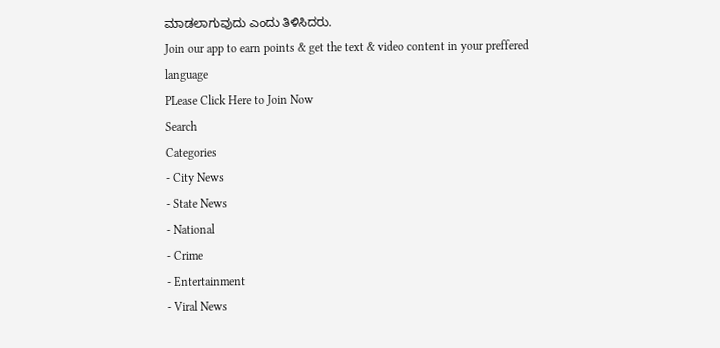ಮಾಡಲಾಗುವುದು ಎಂದು ತಿಳಿಸಿದರು.
Join our app to earn points & get the text & video content in your preffered language
PLease Click Here to Join Now
Search
Categories
- City News
- State News
- National
- Crime
- Entertainment
- Viral News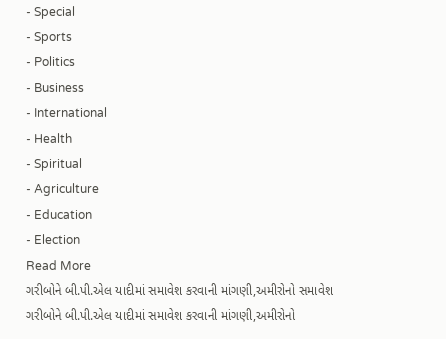- Special
- Sports
- Politics
- Business
- International
- Health
- Spiritual
- Agriculture
- Education
- Election
Read More
ગરીબોને બી.પી.એલ યાદીમાં સમાવેશ કરવાની માંગણી,અમીરોનો સમાવેશ
ગરીબોને બી.પી.એલ યાદીમાં સમાવેશ કરવાની માંગણી,અમીરોનો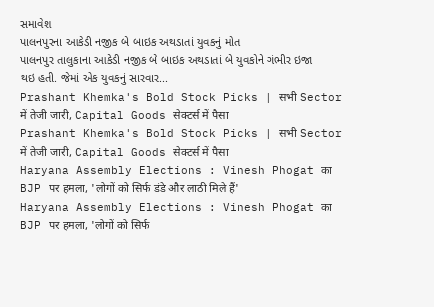સમાવેશ
પાલનપુરના આકેડી નજીક બે બાઇક અથડાતાં યુવકનું મોત
પાલનપુર તાલુકાના આકેડી નજીક બે બાઇક અથડાતાં બે યુવકોને ગંભીર ઇજા થઇ હતી. જેમાં એક યુવકનું સારવાર...
Prashant Khemka's Bold Stock Picks | सभी Sector में तेजी जारी, Capital Goods सेक्टर्स में पैसा
Prashant Khemka's Bold Stock Picks | सभी Sector में तेजी जारी, Capital Goods सेक्टर्स में पैसा
Haryana Assembly Elections : Vinesh Phogat का BJP पर हमला, 'लोगों को सिर्फ डंडे और लाठी मिले हैं'
Haryana Assembly Elections : Vinesh Phogat का BJP पर हमला, 'लोगों को सिर्फ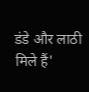डंडे और लाठी मिले हैं'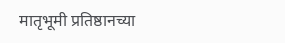मातृभूमी प्रतिष्ठानच्या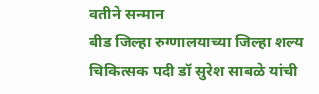वतीने सन्मान
बीड जिल्हा रुग्णालयाच्या जिल्हा शल्य चिकित्सक पदी डॉ सुरेश साबळे यांची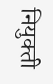नियुक्ती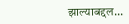झाल्याबद्दल...